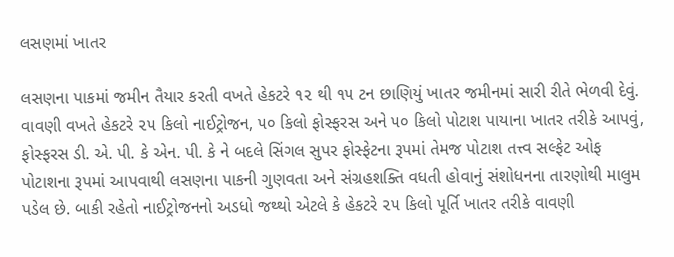લસણમાં ખાતર

લસણના પાકમાં જમીન તૈયાર કરતી વખતે હેકટરે ૧૨ થી ૧૫ ટન છાણિયું ખાતર જમીનમાં સારી રીતે ભેળવી દેવું. વાવણી વખતે હેકટરે ૨૫ કિલો નાઈટ્રોજન, ૫૦ કિલો ફોસ્ફરસ અને ૫૦ કિલો પોટાશ પાયાના ખાતર તરીકે આપવું, ફોસ્ફરસ ડી. એ. પી. કે એન. પી. કે ને બદલે સિંગલ સુપર ફોસ્ફેટના રૂપમાં તેમજ પોટાશ તત્ત્વ સલ્ફેટ ઓફ પોટાશના રૂપમાં આપવાથી લસણના પાકની ગુણવતા અને સંગ્રહશક્તિ વધતી હોવાનું સંશોધનના તારણોથી માલુમ પડેલ છે. બાકી રહેતો નાઈટ્રોજનનો અડધો જથ્થો એટલે કે હેકટરે ૨૫ કિલો પૂર્તિ ખાતર તરીકે વાવણી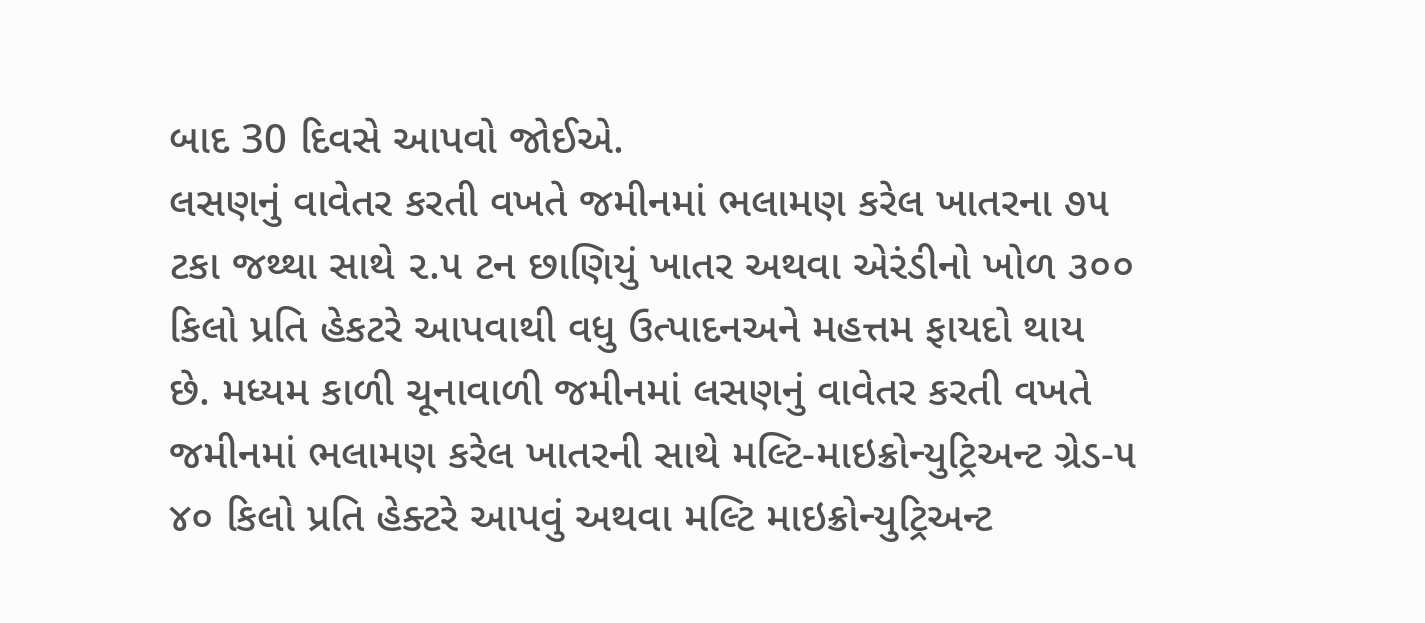બાદ 30 દિવસે આપવો જોઈએ.
લસણનું વાવેતર કરતી વખતે જમીનમાં ભલામણ કરેલ ખાતરના ૭૫ ટકા જથ્થા સાથે ૨.૫ ટન છાણિયું ખાતર અથવા એરંડીનો ખોળ ૩૦૦ કિલો પ્રતિ હેકટરે આપવાથી વધુ ઉત્પાદનઅને મહત્તમ ફાયદો થાય છે. મધ્યમ કાળી ચૂનાવાળી જમીનમાં લસણનું વાવેતર કરતી વખતે જમીનમાં ભલામણ કરેલ ખાતરની સાથે મલ્ટિ-માઇક્રોન્યુટ્રિઅન્ટ ગ્રેડ-૫ ૪૦ કિલો પ્રતિ હેક્ટરે આપવું અથવા મલ્ટિ માઇક્રોન્યુટ્રિઅન્ટ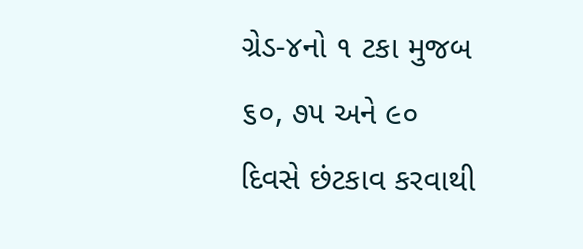ગ્રેડ-૪નો ૧ ટકા મુજબ ૬૦, ૭૫ અને ૯૦ દિવસે છંટકાવ કરવાથી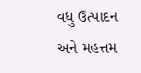વધુ ઉત્પાદન અને મહત્તમ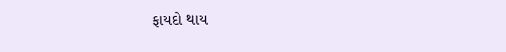ફાયદો થાય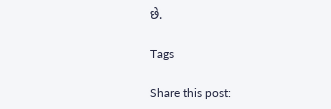છે.

Tags

Share this post: